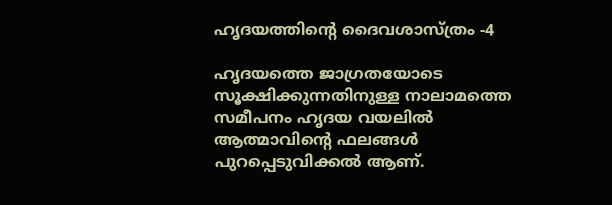ഹൃദയത്തിന്റെ ദൈവശാസ്ത്രം -4

ഹൃദയത്തെ ജാഗ്രതയോടെ സൂക്ഷിക്കുന്നതിനുള്ള നാലാമത്തെ സമീപനം ഹൃദയ വയലിൽ ആത്മാവിന്റെ ഫലങ്ങൾ പുറപ്പെടുവിക്കൽ ആണ്.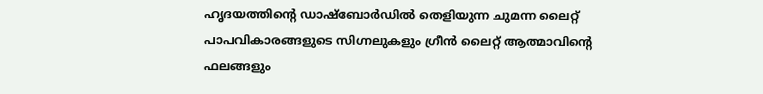ഹൃദയത്തിന്റെ ഡാഷ്ബോർഡിൽ തെളിയുന്ന ചുമന്ന ലൈറ്റ്   പാപവികാരങ്ങളുടെ സിഗ്നലുകളും ഗ്രീൻ ലൈറ്റ് ആത്മാവിന്റെ ഫലങ്ങളും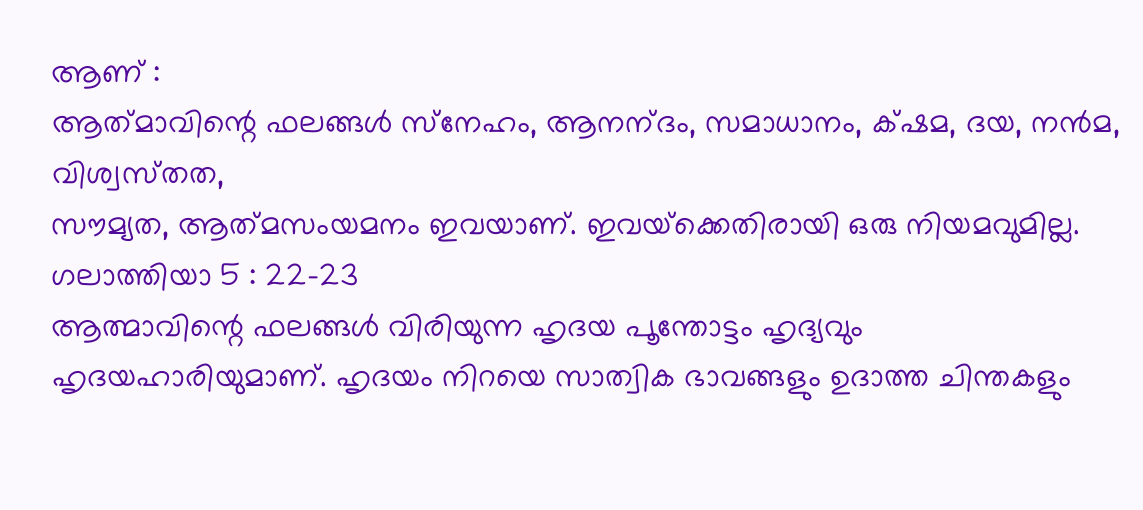ആണ് :
ആത്‌മാവിന്റെ ഫലങ്ങള്‍ സ്‌നേഹം, ആനന്‌ദം, സമാധാനം, ക്‌ഷമ, ദയ, നന്‍മ, വിശ്വസ്‌തത,
സൗമ്യത, ആത്‌മസംയമനം ഇവയാണ്‌. ഇവയ്‌ക്കെതിരായി ഒരു നിയമവുമില്ല.
ഗലാത്തിയാ 5 : 22-23
ആത്മാവിന്റെ ഫലങ്ങൾ വിരിയുന്ന ഹൃദയ പൂന്തോട്ടം ഹൃദ്യവും ഹൃദയഹാരിയുമാണ്. ഹൃദയം നിറയെ സാത്വിക ഭാവങ്ങളും ഉദാത്ത ചിന്തകളും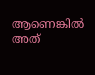ആണെങ്കിൽ അത്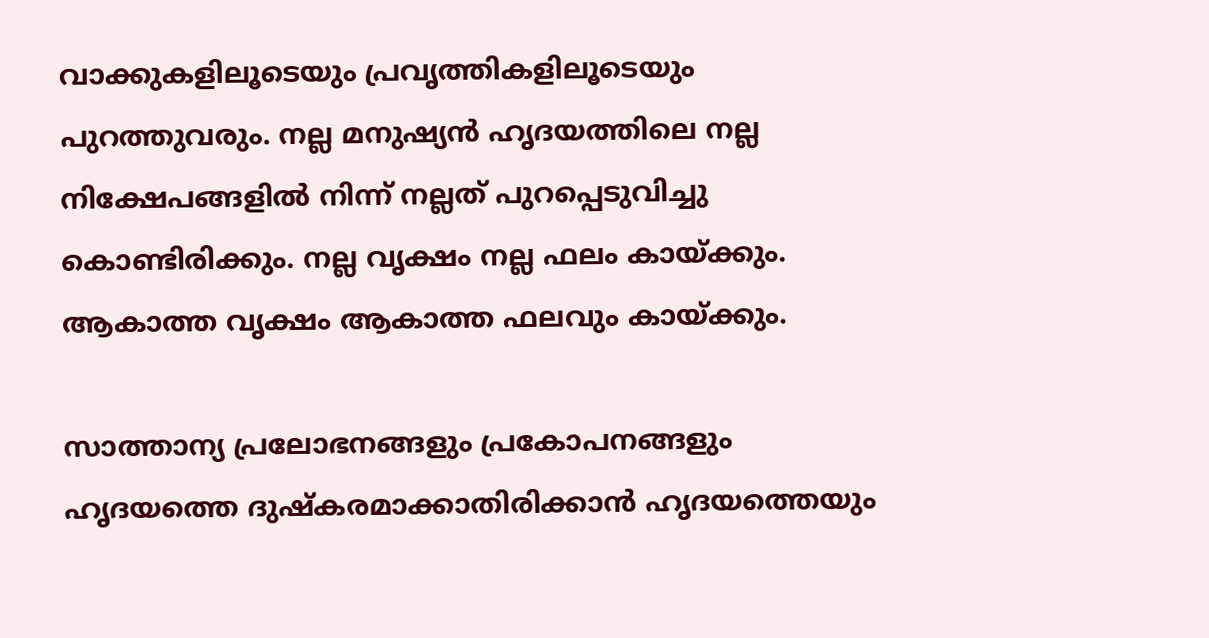വാക്കുകളിലൂടെയും പ്രവൃത്തികളിലൂടെയും പുറത്തുവരും. നല്ല മനുഷ്യൻ ഹൃദയത്തിലെ നല്ല നിക്ഷേപങ്ങളിൽ നിന്ന് നല്ലത് പുറപ്പെടുവിച്ചു കൊണ്ടിരിക്കും. നല്ല വൃക്ഷം നല്ല ഫലം കായ്ക്കും. ആകാത്ത വൃക്ഷം ആകാത്ത ഫലവും കായ്ക്കും.

സാത്താന്യ പ്രലോഭനങ്ങളും പ്രകോപനങ്ങളും ഹൃദയത്തെ ദുഷ്കരമാക്കാതിരിക്കാൻ ഹൃദയത്തെയും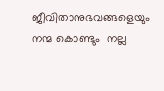ജീവിതാനുഭവങ്ങളെയും നന്മ കൊണ്ടും  നല്ല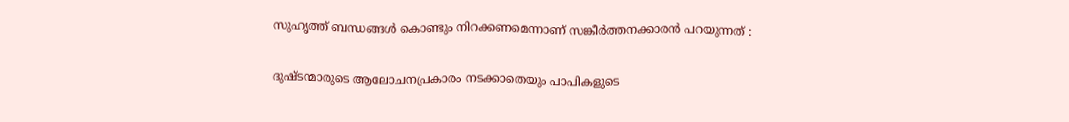സുഹൃത്ത് ബന്ധങ്ങൾ കൊണ്ടും നിറക്കണമെന്നാണ് സങ്കീർത്തനക്കാരൻ പറയുന്നത് :

ദുഷ്ടന്മാരുടെ ആലോചനപ്രകാരം നടക്കാതെയും പാപികളുടെ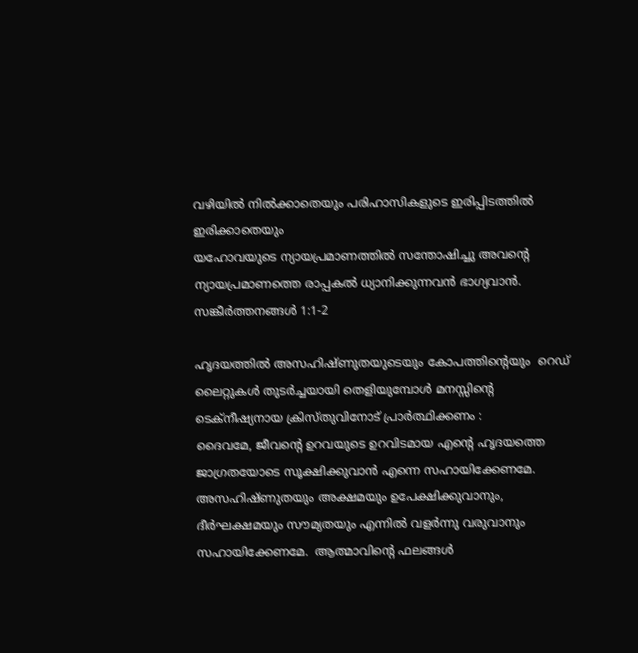വഴിയിൽ നിൽക്കാതെയും പരിഹാസികളുടെ ഇരിപ്പിടത്തിൽ ഇരിക്കാതെയും
യഹോവയുടെ ന്യായപ്രമാണത്തിൽ സന്തോഷിച്ചു അവന്റെ ന്യായപ്രമാണത്തെ രാപ്പകൽ ധ്യാനിക്കുന്നവൻ ഭാഗ്യവാൻ. സങ്കീർത്തനങ്ങൾ 1:1-2

ഹൃദയത്തിൽ അസഹിഷ്ണുതയുടെയും കോപത്തിന്റെയും  റെഡ് ലൈറ്റുകൾ തുടർച്ചയായി തെളിയുമ്പോൾ മനസ്സിന്റെ ടെക്നീഷ്യനായ ക്രിസ്തുവിനോട് പ്രാർത്ഥിക്കണം :
ദൈവമേ, ജീവന്റെ ഉറവയുടെ ഉറവിടമായ എന്റെ ഹൃദയത്തെ ജാഗ്രതയോടെ സൂക്ഷിക്കുവാൻ എന്നെ സഹായിക്കേണമേ. അസഹിഷ്ണുതയും അക്ഷമയും ഉപേക്ഷിക്കുവാനും, ദീർഘക്ഷമയും സൗമ്യതയും എന്നിൽ വളർന്നു വരുവാനും സഹായിക്കേണമേ.  ആത്മാവിന്റെ ഫലങ്ങൾ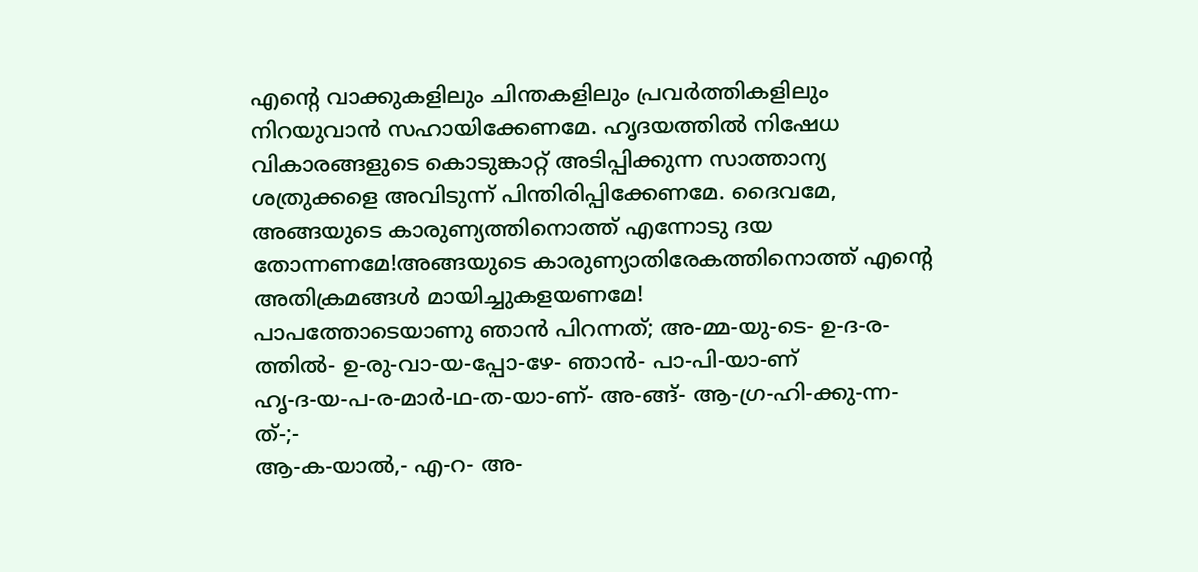എന്റെ വാക്കുകളിലും ചിന്തകളിലും പ്രവർത്തികളിലും നിറയുവാൻ സഹായിക്കേണമേ. ഹൃദയത്തിൽ നിഷേധ വികാരങ്ങളുടെ കൊടുങ്കാറ്റ് അടിപ്പിക്കുന്ന സാത്താന്യ ശത്രുക്കളെ അവിടുന്ന് പിന്തിരിപ്പിക്കേണമേ. ദൈവമേ, അങ്ങയുടെ കാരുണ്യത്തിനൊത്ത്‌ എന്നോടു ദയ തോന്നണമേ!അങ്ങയുടെ കാരുണ്യാതിരേകത്തിനൊത്ത്‌ എന്റെ അതിക്രമങ്ങള്‍ മായിച്ചുകളയണമേ!
പാപത്തോടെയാണു ഞാന്‍ പിറന്നത്‌; അ-മ്മ-യു-ടെ- ഉ-ദ-ര-ത്തില്‍- ഉ-രു-വാ-യ-പ്പോ-ഴേ- ഞാന്‍- പാ-പി-യാ-ണ്‌
ഹൃ-ദ-യ-പ-ര-മാര്‍-ഥ-ത-യാ-ണ്‌- അ-ങ്ങ്‌- ആ-ഗ്ര-ഹി-ക്കു-ന്ന-ത്‌-;-
ആ-ക-യാല്‍,- എ-റ- അ-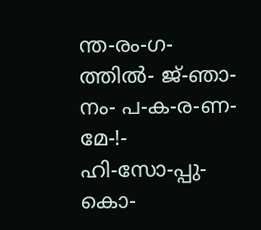ന്ത-രം-ഗ-ത്തില്‍- ജ്‌-ഞാ-നം- പ-ക-ര-ണ-മേ-!-
ഹി-സോ-പ്പു- കൊ-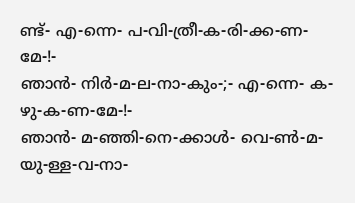ണ്ട്‌- എ-ന്നെ- പ-വി-ത്രീ-ക-രി-ക്ക-ണ-മേ-!-
ഞാന്‍- നിര്‍-മ-ല-നാ-കും-;- എ-ന്നെ- ക-ഴു-ക-ണ-മേ-!-
ഞാന്‍- മ-ഞ്ഞി-നെ-ക്കാള്‍- വെ-ണ്‍-മ-യു-ള്ള-വ-നാ-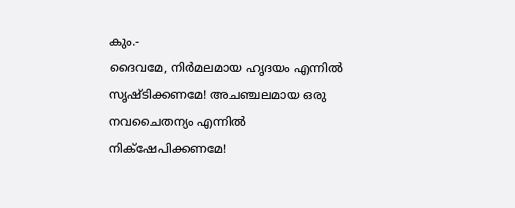കും.-
ദൈവമേ, നിര്‍മലമായ ഹൃദയം എന്നില്‍ സൃഷ്‌ടിക്കണമേ! അചഞ്ചലമായ ഒരു നവചൈതന്യം എന്നില്‍ നിക്‌ഷേപിക്കണമേ!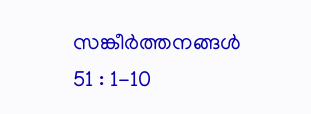സങ്കീര്‍ത്തനങ്ങള്‍ 51 : 1-10